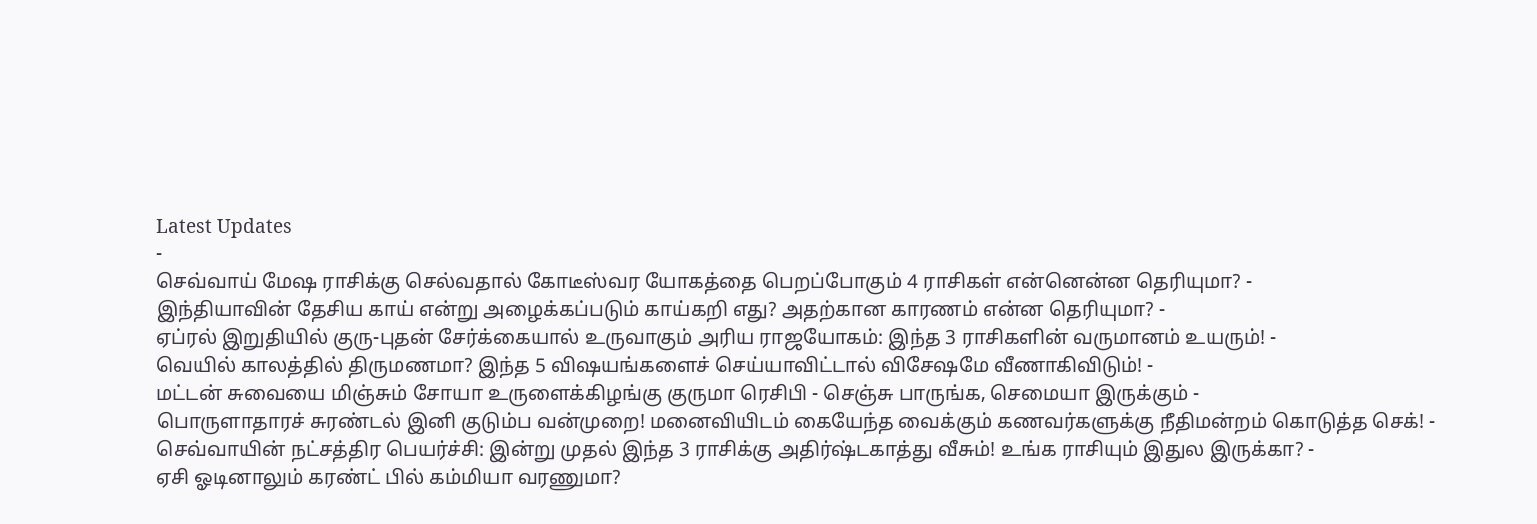Latest Updates
-
செவ்வாய் மேஷ ராசிக்கு செல்வதால் கோடீஸ்வர யோகத்தை பெறப்போகும் 4 ராசிகள் என்னென்ன தெரியுமா? -
இந்தியாவின் தேசிய காய் என்று அழைக்கப்படும் காய்கறி எது? அதற்கான காரணம் என்ன தெரியுமா? -
ஏப்ரல் இறுதியில் குரு-புதன் சேர்க்கையால் உருவாகும் அரிய ராஜயோகம்: இந்த 3 ராசிகளின் வருமானம் உயரும்! -
வெயில் காலத்தில் திருமணமா? இந்த 5 விஷயங்களைச் செய்யாவிட்டால் விசேஷமே வீணாகிவிடும்! -
மட்டன் சுவையை மிஞ்சும் சோயா உருளைக்கிழங்கு குருமா ரெசிபி - செஞ்சு பாருங்க, செமையா இருக்கும் -
பொருளாதாரச் சுரண்டல் இனி குடும்ப வன்முறை! மனைவியிடம் கையேந்த வைக்கும் கணவர்களுக்கு நீதிமன்றம் கொடுத்த செக்! -
செவ்வாயின் நட்சத்திர பெயர்ச்சி: இன்று முதல் இந்த 3 ராசிக்கு அதிர்ஷ்டகாத்து வீசும்! உங்க ராசியும் இதுல இருக்கா? -
ஏசி ஓடினாலும் கரண்ட் பில் கம்மியா வரணுமா?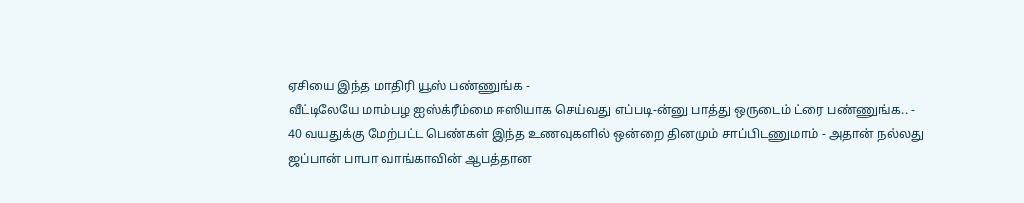ஏசியை இந்த மாதிரி யூஸ் பண்ணுங்க -
வீட்டிலேயே மாம்பழ ஐஸ்க்ரீம்மை ஈஸியாக செய்வது எப்படி-ன்னு பாத்து ஒருடைம் ட்ரை பண்ணுங்க.. -
40 வயதுக்கு மேற்பட்ட பெண்கள் இந்த உணவுகளில் ஒன்றை தினமும் சாப்பிடணுமாம் - அதான் நல்லது
ஜப்பான் பாபா வாங்காவின் ஆபத்தான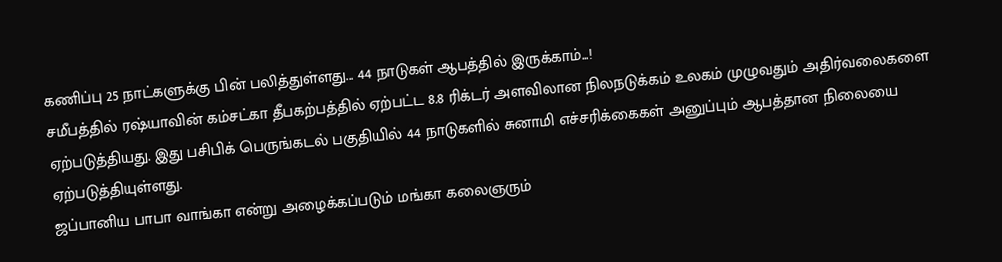கணிப்பு 25 நாட்களுக்கு பின் பலித்துள்ளது... 44 நாடுகள் ஆபத்தில் இருக்காம்...!
சமீபத்தில் ரஷ்யாவின் கம்சட்கா தீபகற்பத்தில் ஏற்பட்ட 8.8 ரிக்டர் அளவிலான நிலநடுக்கம் உலகம் முழுவதும் அதிர்வலைகளை ஏற்படுத்தியது. இது பசிபிக் பெருங்கடல் பகுதியில் 44 நாடுகளில் சுனாமி எச்சரிக்கைகள் அனுப்பும் ஆபத்தான நிலையை ஏற்படுத்தியுள்ளது.
ஜப்பானிய பாபா வாங்கா என்று அழைக்கப்படும் மங்கா கலைஞரும்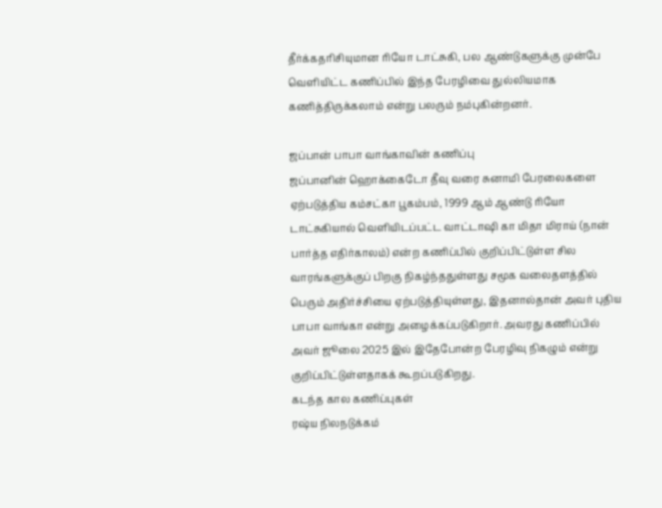தீர்க்கதரிசியுமான ரியோ டாட்சுகி, பல ஆண்டுகளுக்கு முன்பே வெளியிட்ட கணிப்பில் இந்த பேரழிவை துல்லியமாக கணித்திருக்கலாம் என்று பலரும் நம்புகின்றனர்.

ஜப்பான் பாபா வாங்காவின் கணிப்பு
ஜப்பானின் ஹொக்கைடோ தீவு வரை சுனாமி பேரலைகளை ஏற்படுத்திய கம்சட்கா பூகம்பம், 1999 ஆம் ஆண்டு ரியோ டாட்சுகியால் வெளியிடப்பட்ட வாட்டாஷி கா மிதா மிராய் (நான் பார்த்த எதிர்காலம்) என்ற கணிப்பில் குறிப்பிட்டுள்ள சில வாரங்களுக்குப் பிறகு நிகழ்ந்ததுள்ளது சமூக வலைதளத்தில் பெரும் அதிர்ச்சியை ஏற்படுத்தியுள்ளது, இதனால்தான் அவர் புதிய பாபா வாங்கா என்று அழைக்கப்படுகிறார். அவரது கணிப்பில் அவர் ஜூலை 2025 இல் இதேபோன்ற பேரழிவு நிகழும் என்று குறிப்பிட்டுள்ளதாகக் கூறப்படுகிறது.
கடந்த கால கணிப்புகள்
ரஷ்ய நிலநடுக்கம்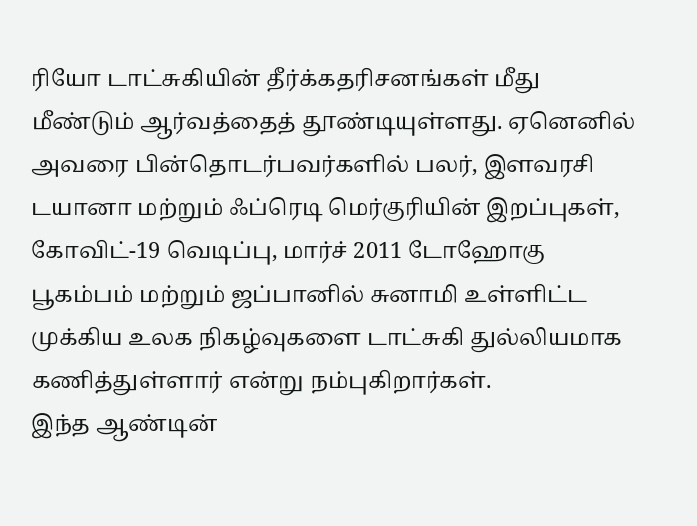ரியோ டாட்சுகியின் தீர்க்கதரிசனங்கள் மீது மீண்டும் ஆர்வத்தைத் தூண்டியுள்ளது. ஏனெனில் அவரை பின்தொடர்பவர்களில் பலர், இளவரசி டயானா மற்றும் ஃப்ரெடி மெர்குரியின் இறப்புகள், கோவிட்-19 வெடிப்பு, மார்ச் 2011 டோஹோகு பூகம்பம் மற்றும் ஜப்பானில் சுனாமி உள்ளிட்ட முக்கிய உலக நிகழ்வுகளை டாட்சுகி துல்லியமாக கணித்துள்ளார் என்று நம்புகிறார்கள்.
இந்த ஆண்டின்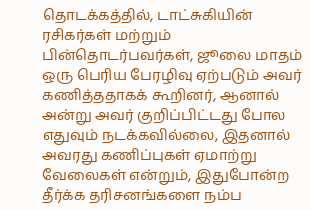தொடக்கத்தில், டாட்சுகியின் ரசிகர்கள் மற்றும் பின்தொடர்பவர்கள், ஜூலை மாதம் ஒரு பெரிய பேரழிவு ஏற்படும் அவர் கணித்ததாகக் கூறினர், ஆனால் அன்று அவர் குறிப்பிட்டது போல எதுவும் நடக்கவில்லை, இதனால் அவரது கணிப்புகள் ஏமாற்று வேலைகள் என்றும், இதுபோன்ற தீர்க்க தரிசனங்களை நம்ப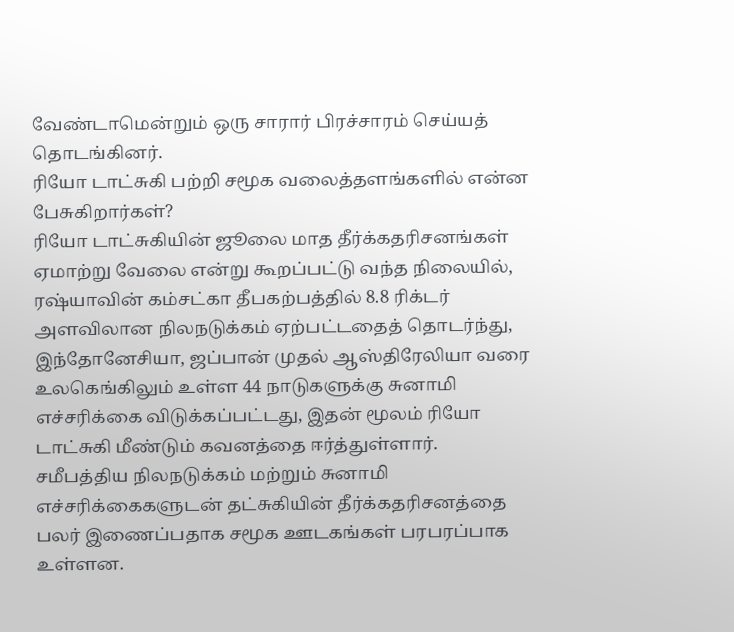வேண்டாமென்றும் ஒரு சாரார் பிரச்சாரம் செய்யத் தொடங்கினர்.
ரியோ டாட்சுகி பற்றி சமூக வலைத்தளங்களில் என்ன பேசுகிறார்கள்?
ரியோ டாட்சுகியின் ஜூலை மாத தீர்க்கதரிசனங்கள் ஏமாற்று வேலை என்று கூறப்பட்டு வந்த நிலையில், ரஷ்யாவின் கம்சட்கா தீபகற்பத்தில் 8.8 ரிக்டர் அளவிலான நிலநடுக்கம் ஏற்பட்டதைத் தொடர்ந்து, இந்தோனேசியா, ஜப்பான் முதல் ஆஸ்திரேலியா வரை உலகெங்கிலும் உள்ள 44 நாடுகளுக்கு சுனாமி எச்சரிக்கை விடுக்கப்பட்டது, இதன் மூலம் ரியோ டாட்சுகி மீண்டும் கவனத்தை ஈர்த்துள்ளார்.
சமீபத்திய நிலநடுக்கம் மற்றும் சுனாமி எச்சரிக்கைகளுடன் தட்சுகியின் தீர்க்கதரிசனத்தை பலர் இணைப்பதாக சமூக ஊடகங்கள் பரபரப்பாக உள்ளன.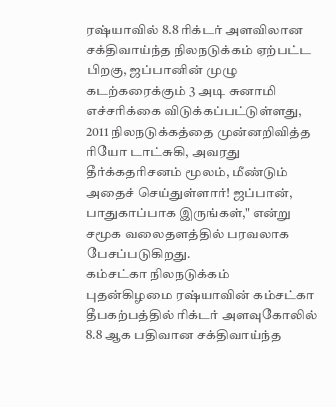ரஷ்யாவில் 8.8 ரிக்டர் அளவிலான சக்திவாய்ந்த நிலநடுக்கம் ஏற்பட்ட பிறகு, ஜப்பானின் முழு கடற்கரைக்கும் 3 அடி சுனாமி எச்சரிக்கை விடுக்கப்பட்டுள்ளது, 2011 நிலநடுக்கத்தை முன்னறிவித்த ரியோ டாட்சுகி, அவரது தீர்க்கதரிசனம் மூலம், மீண்டும் அதைச் செய்துள்ளார்! ஜப்பான், பாதுகாப்பாக இருங்கள்," என்று சமூக வலைதளத்தில் பரவலாக பேசப்படுகிறது.
கம்சட்கா நிலநடுக்கம்
புதன்கிழமை ரஷ்யாவின் கம்சட்கா தீபகற்பத்தில் ரிக்டர் அளவுகோலில் 8.8 ஆக பதிவான சக்திவாய்ந்த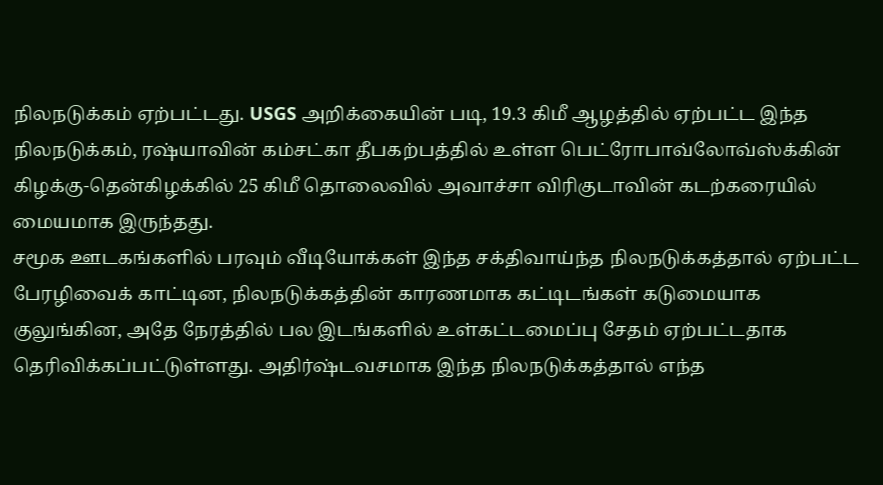நிலநடுக்கம் ஏற்பட்டது. USGS அறிக்கையின் படி, 19.3 கிமீ ஆழத்தில் ஏற்பட்ட இந்த நிலநடுக்கம், ரஷ்யாவின் கம்சட்கா தீபகற்பத்தில் உள்ள பெட்ரோபாவ்லோவ்ஸ்க்கின் கிழக்கு-தென்கிழக்கில் 25 கிமீ தொலைவில் அவாச்சா விரிகுடாவின் கடற்கரையில் மையமாக இருந்தது.
சமூக ஊடகங்களில் பரவும் வீடியோக்கள் இந்த சக்திவாய்ந்த நிலநடுக்கத்தால் ஏற்பட்ட பேரழிவைக் காட்டின, நிலநடுக்கத்தின் காரணமாக கட்டிடங்கள் கடுமையாக குலுங்கின, அதே நேரத்தில் பல இடங்களில் உள்கட்டமைப்பு சேதம் ஏற்பட்டதாக தெரிவிக்கப்பட்டுள்ளது. அதிர்ஷ்டவசமாக இந்த நிலநடுக்கத்தால் எந்த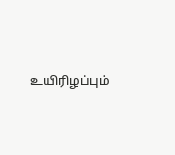உயிரிழப்பும்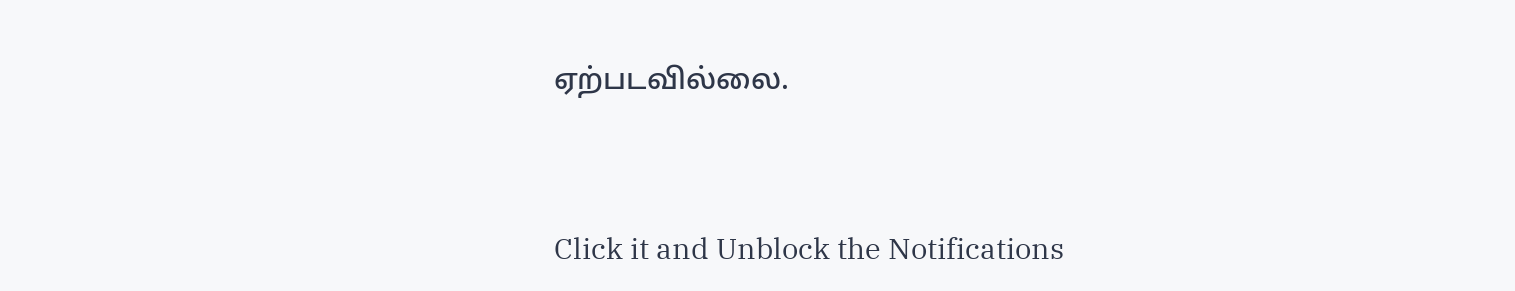ஏற்படவில்லை.



Click it and Unblock the Notifications